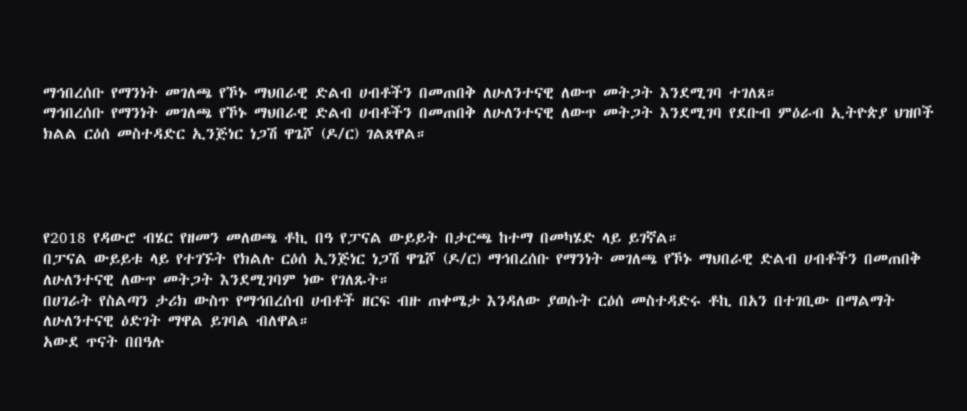ማኅበረሰቡ የማንነት መገለጫ የኾኑ ማህበራዊ ድልብ ሀብቶችን በመጠበቅ ለሁለንተናዊ ለውጥ መትጋት እንደሚገባ ተገለጸ።
ማኅበረሰቡ የማንነት መገለጫ የኾኑ ማህበራዊ ድልብ ሀብቶችን በመጠበቅ ለሁለንተናዊ ለውጥ መትጋት እንደሚገባ የደቡብ ምዕራብ ኢትዮጵያ ህዝቦች ክልል ርዕሰ መስተዳድር ኢንጅነር ነጋሽ ዋጌሾ (ዶ/ር) ገልጸዋል።




የ2018 የዳውሮ ብሄር የዘመን መለወጫ ቶኪ በዓ የፓናል ውይይት በታርጫ ከተማ በመካሄድ ላይ ይገኛል።
በፓናል ውይይቱ ላይ የተገኙት የክልሉ ርዕሰ ኢንጅነር ነጋሽ ዋጌሾ (ዶ/ር) ማኅበረሰቡ የማንነት መገለጫ የኾኑ ማህበራዊ ድልብ ሀብቶችን በመጠበቅ ለሁለንተናዊ ለውጥ መትጋት እንደሚገባም ነው የገለጹት።
በሀገራት የስልጣን ታሪክ ውስጥ የማኅበረሰብ ሀብቶች ዘርፍ ብዙ ጠቀሜታ እንዳለው ያወሱት ርዕሰ መስተዳድሩ ቶኪ በአን በተገቢው በማልማት ለሁለንተናዊ ዕድገት ማዋል ይገባል ብለዋል።
አውደ ጥናት በበዓሉ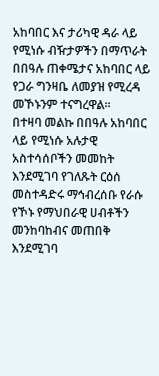አከባበር እና ታሪካዊ ዳራ ላይ የሚነሱ ብዥታዎችን በማጥራት በበዓሉ ጠቀሜታና አከባበር ላይ የጋራ ግንዛቤ ለመያዝ የሚረዳ መኾኑንም ተናግረዋል።
በተዛባ መልኩ በበዓሉ አከባበር ላይ የሚነሱ አሉታዊ አስተሳሰቦችን መመከት እንደሚገባ የገለጹት ርዕሰ መስተዳድሩ ማኅብረሰቡ የራሱ የኾኑ የማህበራዊ ሀብቶችን መንከባከብና መጠበቅ እንደሚገባ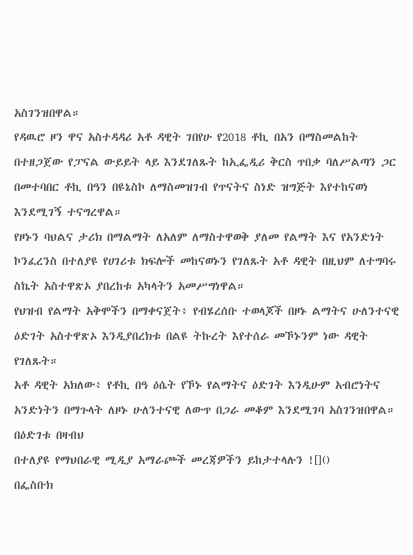አስገንዝበዋል።
የዳዉሮ ዞን ዋና አስተዳዳሪ አቶ ዳዊት ገበየሁ የ2018 ቶኪ በአን በማስመልከት በተዘጋጀው የፓናል ውይይት ላይ እንደገለጹት ከኢፌዲሪ ቅርስ ጥበቃ ባለሥልጣን ጋር በመተባበር ቶኪ በዓን በዩኔስኮ ለማስመዝገብ የጥናትና ስነድ ዝግጅት እየተከናወነ እንደሚገኝ ተናግረዋል።
የዞኑን ባህልና ታሪክ በማልማት ለአለም ለማስተዋወቅ ያለመ የልማት እና የአንድነት ኮንፈረንስ በተለያዩ የሀገሪቱ ክፍሎች መከናወኑን የገለጹት አቶ ዳዊት በዚህም ለተግባሩ ስኬት አስተዋጽኦ ያበረከቱ አካላትን አመሥግነዋል።
የህዝብ የልማት አቅሞችን በማቀናጀት፥ የብሄረሰቡ ተወላጆች በዞኑ ልማትና ሁለንተናዊ ዕድገት አስተዋጽኦ እንዲያበረክቱ በልዩ ትኩረት እየተሰራ መኾኑንም ነው ዳዊት የገለጹት።
አቶ ዳዊት አክለው፥ የቶኪ በዓ ዕሴት የኾኑ የልማትና ዕድገት እንዲሁም አብሮነትና አንድነትን በማጉላት ለዞኑ ሁለንተናዊ ለውጥ በጋራ መቆም እንደሚገባ አስገንዝበዋል።
በዕድገቱ በዛብህ
በተለያዩ የማህበራዊ ሚዲያ አማራጮች መረጃዎችን ይከታተላሉን ![]()
በፌስቡክ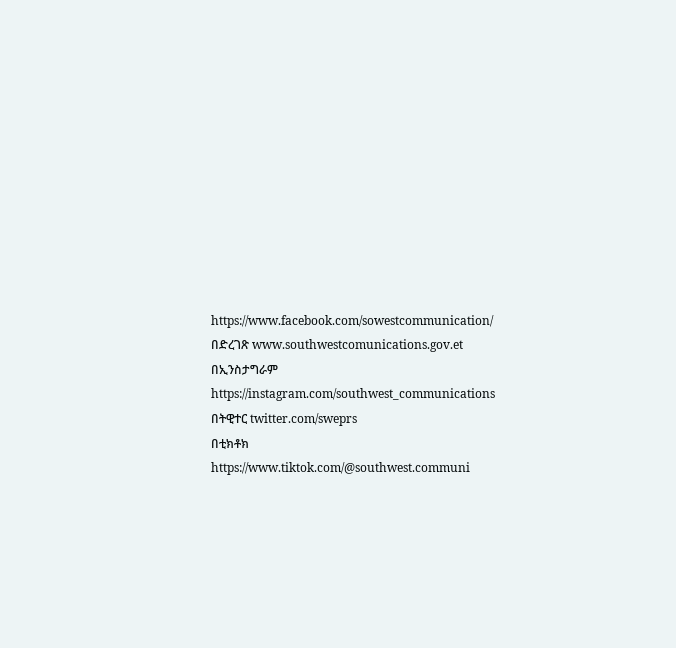https://www.facebook.com/sowestcommunication/
በድረገጽ www.southwestcomunications.gov.et
በኢንስታግራም https://instagram.com/southwest_communications
በትዊተር twitter.com/sweprs
በቲክቶክ https://www.tiktok.com/@southwest.communi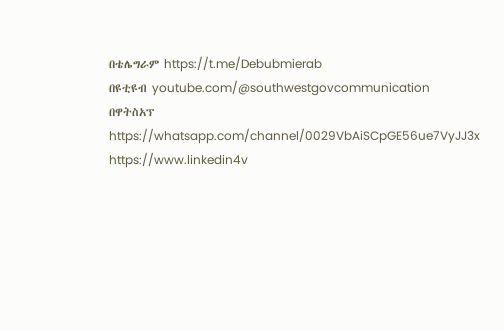በቴሌግራም https://t.me/Debubmierab
በዩቲዩብ youtube.com/@southwestgovcommunication
በዋትስአፕ
https://whatsapp.com/channel/0029VbAiSCpGE56ue7VyJJ3x
https://www.linkedin4v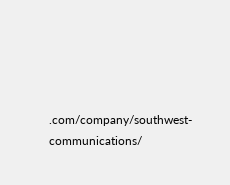.com/company/southwest-communications/